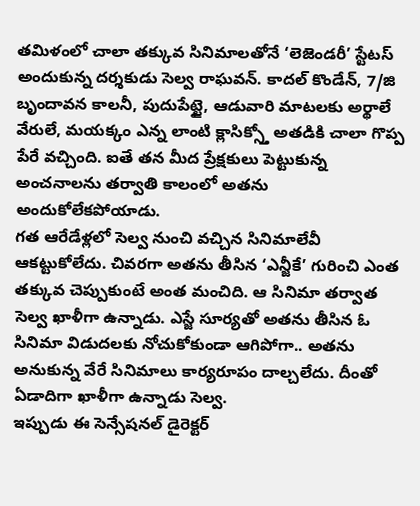తమిళంలో చాలా తక్కువ సినిమాలతోనే ‘లెజెండరీ’ స్టేటస్ అందుకున్న దర్శకుడు సెల్వ రాఘవన్. కాదల్ కొండేన్, 7/జి బృందావన కాలనీ, పుదుపేట్టై, ఆడువారి మాటలకు అర్థాలే వేరులే, మయక్కం ఎన్న లాంటి క్లాసిక్స్తో అతడికి చాలా గొప్ప పేరే వచ్చింది. ఐతే తన మీద ప్రేక్షకులు పెట్టుకున్న అంచనాలను తర్వాతి కాలంలో అతను అందుకోలేకపోయాడు.
గత ఆరేడేళ్లలో సెల్వ నుంచి వచ్చిన సినిమాలేవీ ఆకట్టుకోలేదు. చివరగా అతను తీసిన ‘ఎన్జీకే’ గురించి ఎంత తక్కువ చెప్పుకుంటే అంత మంచిది. ఆ సినిమా తర్వాత సెల్వ ఖాళీగా ఉన్నాడు. ఎస్జే సూర్యతో అతను తీసిన ఓ సినిమా విడుదలకు నోచుకోకుండా ఆగిపోగా.. అతను అనుకున్న వేరే సినిమాలు కార్యరూపం దాల్చలేదు. దీంతో ఏడాదిగా ఖాళీగా ఉన్నాడు సెల్వ.
ఇప్పుడు ఈ సెన్సేషనల్ డైరెక్టర్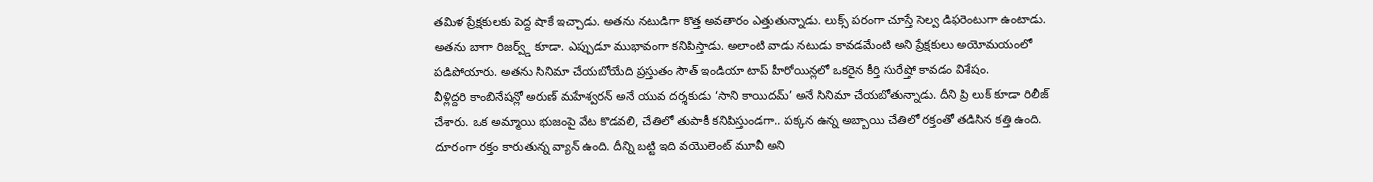తమిళ ప్రేక్షకులకు పెద్ద షాకే ఇచ్చాడు. అతను నటుడిగా కొత్త అవతారం ఎత్తుతున్నాడు. లుక్స్ పరంగా చూస్తే సెల్వ డిఫరెంటుగా ఉంటాడు. అతను బాగా రిజర్వ్డ్ కూడా. ఎప్పుడూ ముభావంగా కనిపిస్తాడు. అలాంటి వాడు నటుడు కావడమేంటి అని ప్రేక్షకులు అయోమయంలో పడిపోయారు. అతను సినిమా చేయబోయేది ప్రస్తుతం సౌత్ ఇండియా టాప్ హీరోయిన్లలో ఒకరైన కీర్తి సురేష్తో కావడం విశేషం.
వీళ్లిద్దరి కాంబినేషన్లో అరుణ్ మహేశ్వరన్ అనే యువ దర్శకుడు ‘సాని కాయిదమ్’ అనే సినిమా చేయబోతున్నాడు. దీని ప్రి లుక్ కూడా రిలీజ్ చేశారు. ఒక అమ్మాయి భుజంపై వేట కొడవలి, చేతిలో తుపాకీ కనిపిస్తుండగా.. పక్కన ఉన్న అబ్బాయి చేతిలో రక్తంతో తడిసిన కత్తి ఉంది. దూరంగా రక్తం కారుతున్న వ్యాన్ ఉంది. దీన్ని బట్టి ఇది వయొలెంట్ మూవీ అని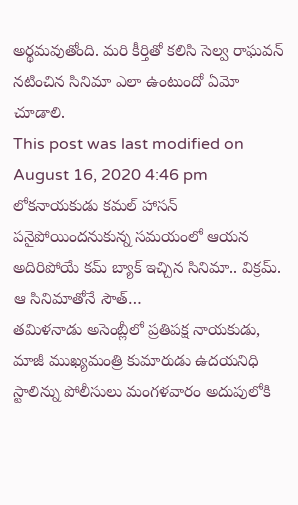అర్థమవుతోంది. మరి కీర్తితో కలిసి సెల్వ రాఘవన్ నటించిన సినిమా ఎలా ఉంటుందో ఏమో చూడాలి.
This post was last modified on August 16, 2020 4:46 pm
లోకనాయకుడు కమల్ హాసన్ పనైపోయిందనుకున్న సమయంలో ఆయన అదిరిపోయే కమ్ బ్యాక్ ఇచ్చిన సినిమా.. విక్రమ్. ఆ సినిమాతోనే సౌత్…
తమిళనాడు అసెంబ్లీలో ప్రతిపక్ష నాయకుడు, మాజీ ముఖ్యమంత్రి కుమారుడు ఉదయనిధి స్టాలిన్ను పోలీసులు మంగళవారం అదుపులోకి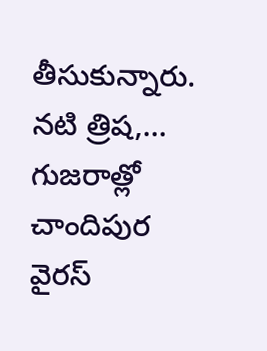తీసుకున్నారు. నటి త్రిష,…
గుజరాత్లో చాందిపుర వైరస్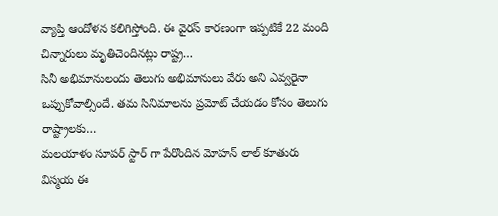వ్యాప్తి ఆందోళన కలిగిస్తోంది. ఈ వైరస్ కారణంగా ఇప్పటికే 22 మంది చిన్నారులు మృతిచెందినట్లు రాష్ట్ర…
సినీ అభిమానులందు తెలుగు అభిమానులు వేరు అని ఎవ్వరైనా ఒప్పుకోవాల్సిందే. తమ సినిమాలను ప్రమోట్ చేయడం కోసం తెలుగు రాష్ట్రాలకు…
మలయాళం సూపర్ స్టార్ గా పేరొందిన మోహన్ లాల్ కూతురు విస్మయ ఈ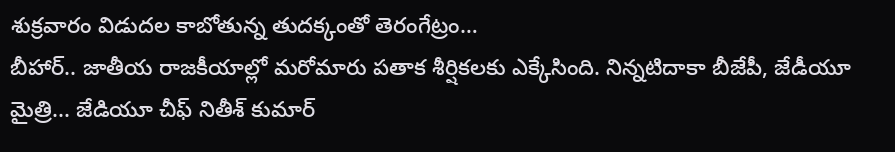శుక్రవారం విడుదల కాబోతున్న తుదక్కంతో తెరంగేట్రం…
బీహార్.. జాతీయ రాజకీయాల్లో మరోమారు పతాక శీర్షికలకు ఎక్కేసింది. నిన్నటిదాకా బీజేపీ, జేడీయూ మైత్రి... జేడియూ చీఫ్ నితీశ్ కుమార్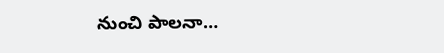నుంచి పాలనా…